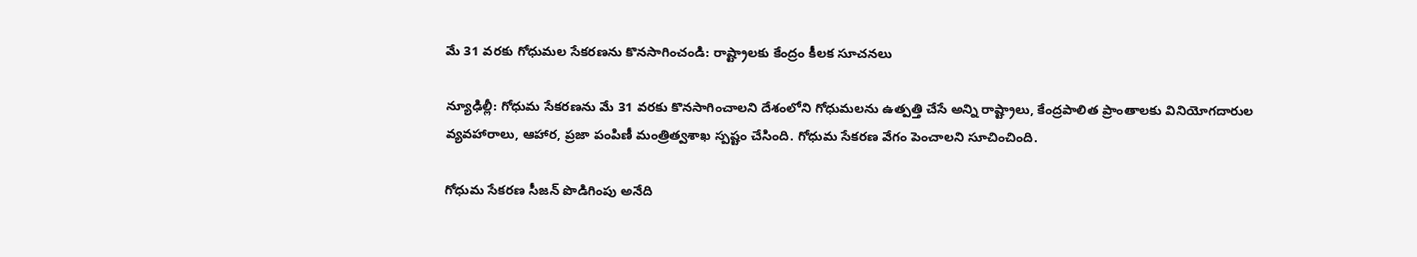మే 31 వరకు గోధుమల సేకరణను కొనసాగించండి: రాష్ట్రాలకు కేంద్రం కీలక సూచనలు

న్యూఢిల్లీ: గోధుమ సేకరణను మే 31 వరకు కొనసాగించాలని దేశంలోని గోధుమలను ఉత్పత్తి చేసే అన్ని రాష్ట్రాలు, కేంద్రపాలిత ప్రాంతాలకు వినియోగదారుల వ్యవహారాలు, ఆహార, ప్రజా పంపిణీ మంత్రిత్వశాఖ స్పష్టం చేసింది. గోధుమ సేకరణ వేగం పెంచాలని సూచించింది.

గోధుమ సేకరణ సీజన్ పొడిగింపు అనేది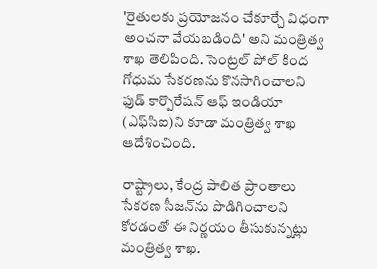'రైతులకు ప్రయోజనం చేకూర్చే విధంగా అంచనా వేయబడింది' అని మంత్రిత్వ శాఖ తెలిపింది. సెంట్రల్ పోల్ కింద గోధుమ సేకరణను కొనసాగించాలని ఫుడ్ కార్పొరేషన్ ఆఫ్ ఇండియా (ఎఫ్‌సిఐ)ని కూడా మంత్రిత్వ శాఖ ఆదేశించింది.

రాష్ట్రాలు, కేంద్ర పాలిత ప్రాంతాలు సేకరణ సీజన్‌ను పొడిగించాలని కోరడంతో ఈ నిర్ణయం తీసుకున్నట్లు మంత్రిత్వ శాఖ.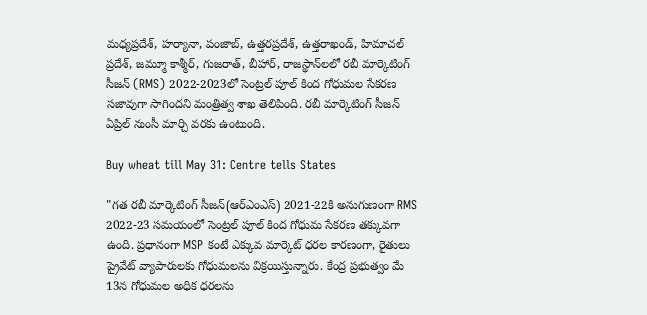మధ్యప్రదేశ్, హర్యానా, పంజాబ్, ఉత్తరప్రదేశ్, ఉత్తరాఖండ్, హిమాచల్ ప్రదేశ్, జమ్మూ కాశ్మీర్, గుజరాత్, బీహార్, రాజస్థాన్‌లలో రబీ మార్కెటింగ్ సీజన్ (RMS) 2022-2023లో సెంట్రల్ పూల్ కింద గోధుమల సేకరణ సజావుగా సాగిందని మంత్రిత్వ శాఖ తెలిపింది. రబీ మార్కెటింగ్ సీజన్ ఏప్రిల్ నుంసీ మార్చి వరకు ఉంటుంది.

Buy wheat till May 31: Centre tells States

"గత రబీ మార్కెటింగ్ సీజన్(ఆర్ఎంఎస్) 2021-22కి అనుగుణంగా RMS 2022-23 సమయంలో సెంట్రల్ పూల్ కింద గోధుమ సేకరణ తక్కువగా ఉంది. ప్రధానంగా MSP కంటే ఎక్కువ మార్కెట్ ధరల కారణంగా, రైతులు ప్రైవేట్ వ్యాపారులకు గోధుమలను విక్రయిస్తున్నారు. కేంద్ర ప్రభుత్వం మే 13న గోధుమల అధిక ధరలను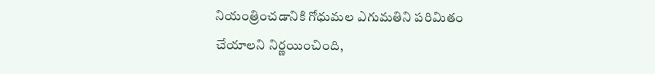నియంత్రించడానికి గోధుమల ఎగుమతిని పరిమితం చేయాలని నిర్ణయించింది,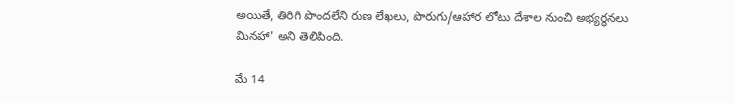అయితే, తిరిగి పొందలేని రుణ లేఖలు, పొరుగు/ఆహార లోటు దేశాల నుంచి అభ్యర్థనలు మినహా' అని తెలిపింది.

మే 14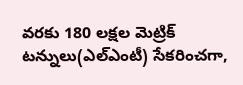వరకు 180 లక్షల మెట్రిక్ టన్నులు(ఎల్ఎంటీ) సేకరించగా,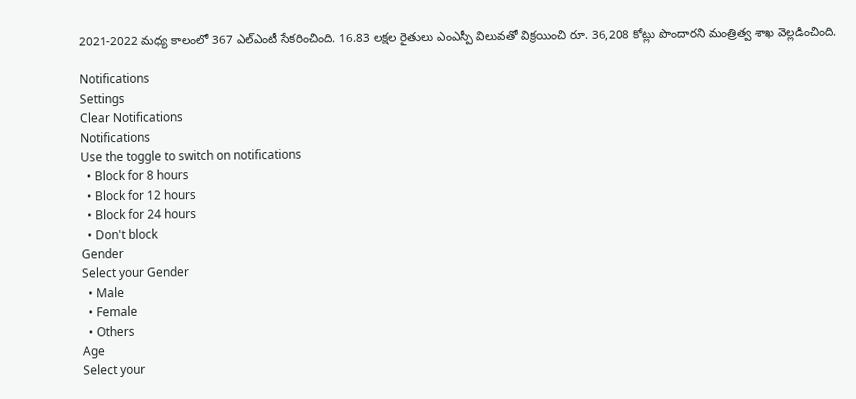2021-2022 మధ్య కాలంలో 367 ఎల్ఎంటీ సేకరించింది. 16.83 లక్షల రైతులు ఎంఎస్పీ విలువతో విక్రయించి రూ. 36,208 కోట్లు పొందారని మంత్రిత్వ శాఖ వెల్లడించింది.

Notifications
Settings
Clear Notifications
Notifications
Use the toggle to switch on notifications
  • Block for 8 hours
  • Block for 12 hours
  • Block for 24 hours
  • Don't block
Gender
Select your Gender
  • Male
  • Female
  • Others
Age
Select your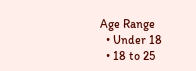Age Range
  • Under 18
  • 18 to 25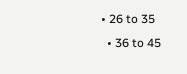• 26 to 35
  • 36 to 45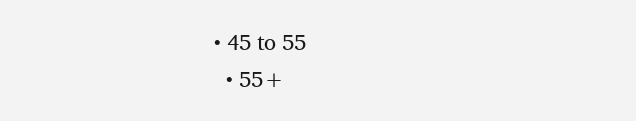• 45 to 55
  • 55+